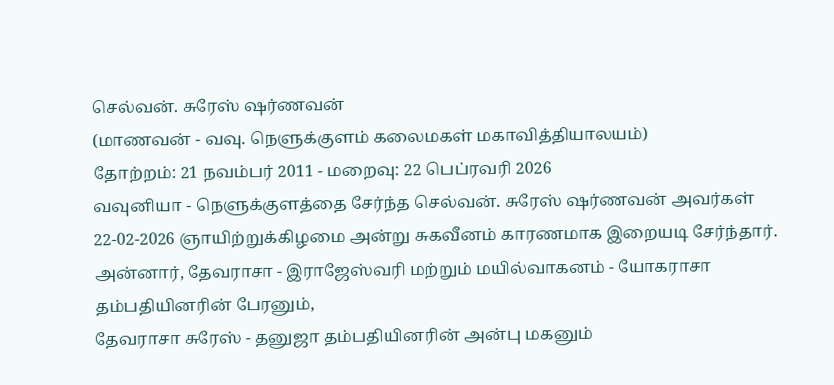செல்வன். சுரேஸ் ஷர்ணவன்
(மாணவன் - வவு. நெளுக்குளம் கலைமகள் மகாவித்தியாலயம்)
தோற்றம்: 21 நவம்பர் 2011 - மறைவு: 22 பெப்ரவரி 2026
வவுனியா - நெளுக்குளத்தை சேர்ந்த செல்வன். சுரேஸ் ஷர்ணவன் அவர்கள் 22-02-2026 ஞாயிற்றுக்கிழமை அன்று சுகவீனம் காரணமாக இறையடி சேர்ந்தார்.
அன்னார், தேவராசா - இராஜேஸ்வரி மற்றும் மயில்வாகனம் - யோகராசா தம்பதியினரின் பேரனும்,
தேவராசா சுரேஸ் - தனுஜா தம்பதியினரின் அன்பு மகனும்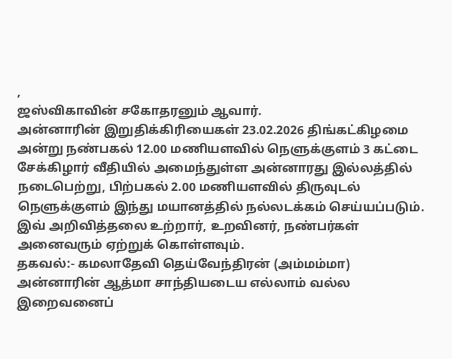,
ஜஸ்விகாவின் சகோதரனும் ஆவார்.
அன்னாரின் இறுதிக்கிரியைகள் 23.02.2026 திங்கட்கிழமை அன்று நண்பகல் 12.00 மணியளவில் நெளுக்குளம் 3 கட்டை சேக்கிழார் வீதியில் அமைந்துள்ள அன்னாரது இல்லத்தில் நடைபெற்று, பிற்பகல் 2.00 மணியளவில் திருவுடல் நெளுக்குளம் இந்து மயானத்தில் நல்லடக்கம் செய்யப்படும்.
இவ் அறிவித்தலை உற்றார், உறவினர், நண்பர்கள் அனைவரும் ஏற்றுக் கொள்ளவும்.
தகவல்:- கமலாதேவி தெய்வேந்திரன் (அம்மம்மா)
அன்னாரின் ஆத்மா சாந்தியடைய எல்லாம் வல்ல இறைவனைப்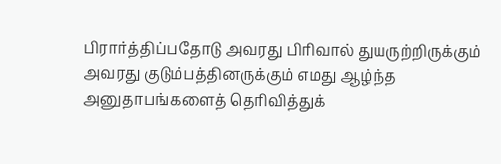பிரார்த்திப்பதோடு அவரது பிரிவால் துயருற்றிருக்கும் அவரது குடும்பத்தினருக்கும் எமது ஆழ்ந்த அனுதாபங்களைத் தெரிவித்துக்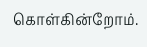கொள்கின்றோம்.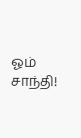ஓம் சாந்தி!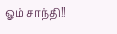ஓம் சாந்தி!!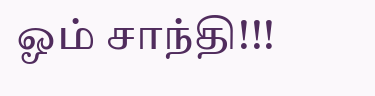ஓம் சாந்தி!!!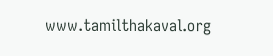www.tamilthakaval.org